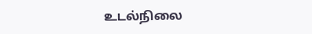உடல்நிலை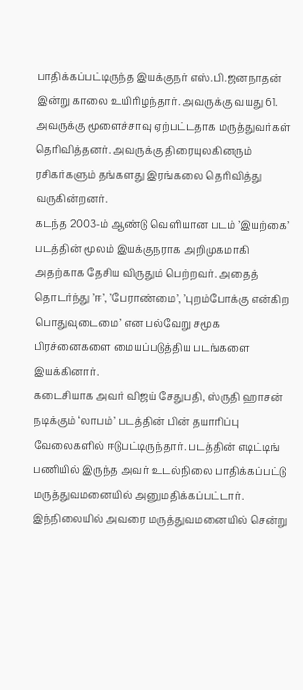பாதிக்கப்பட்டிருந்த இயக்குநர் எஸ்.பி.ஜனநாதன் இன்று காலை உயிரிழந்தார். அவருக்கு வயது 61. அவருக்கு மூளைச்சாவு ஏற்பட்டதாக மருத்துவர்கள் தெரிவித்தனர். அவருக்கு திரையுலகினரும் ரசிகர்களும் தங்களது இரங்கலை தெரிவித்து வருகின்றனர்.
கடந்த 2003-ம் ஆண்டு வெளியான படம் ’இயற்கை’ படத்தின் மூலம் இயக்குநராக அறிமுகமாகி அதற்காக தேசிய விருதும் பெற்றவர். அதைத் தொடர்ந்து ’ஈ’, ’பேராண்மை’, ’புறம்போக்கு என்கிற பொதுவுடைமை’ என பல்வேறு சமூக பிரச்னைகளை மையப்படுத்திய படங்களை இயக்கினார்.
கடைசியாக அவர் விஜய் சேதுபதி, ஸ்ருதி ஹாசன் நடிக்கும் ‘லாபம்’ படத்தின் பின் தயாரிப்பு வேலைகளில் ஈடுபட்டிருந்தார். படத்தின் எடிட்டிங் பணியில் இருந்த அவர் உடல்நிலை பாதிக்கப்பட்டு மருத்துவமனையில் அனுமதிக்கப்பட்டார்.
இந்நிலையில் அவரை மருத்துவமனையில் சென்று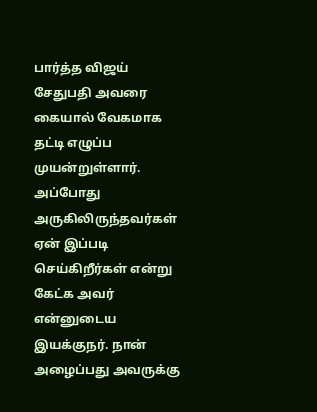பார்த்த விஜய் சேதுபதி அவரை கையால் வேகமாக தட்டி எழுப்ப முயன்றுள்ளார். அப்போது அருகிலிருந்தவர்கள் ஏன் இப்படி செய்கிறீர்கள் என்று கேட்க அவர் என்னுடைய இயக்குநர். நான் அழைப்பது அவருக்கு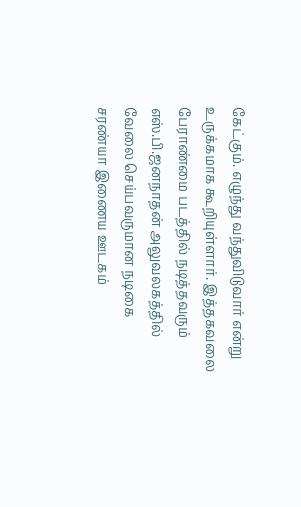கேட்கும். எழுந்து வந்துவிடுவார் என்று உருக்கமாக கூறியுள்ளார். இத்தகவலை பேராண்மை படத்தில் நடித்தவரும் எஸ்.பி.ஜனநாதன் அலுவலகத்தில் வேலை செய்பவருமான நடிகை சரண்யா இணைய ஊடகம்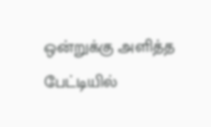ஒன்றுக்கு அளித்த பேட்டியில்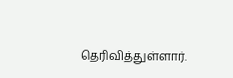தெரிவித்துள்ளார்.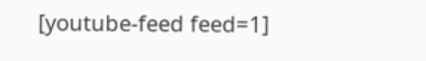[youtube-feed feed=1]